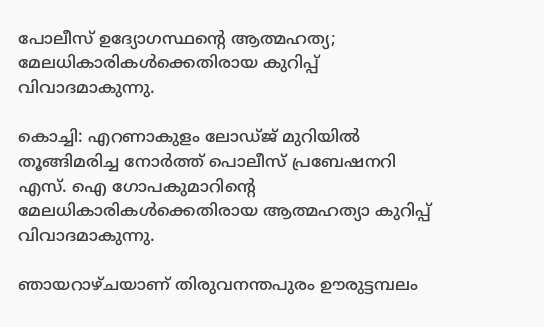പോലീസ് ഉദ്യോഗസ്ഥന്‍റെ ആത്മഹത്യ; മേലധികാരികള്‍ക്കെതിരായ കുറിപ്പ് വിവാദമാകുന്നു.

കൊച്ചി: എറണാകുളം ലോഡ്ജ് മുറിയില്‍ തൂങ്ങിമരിച്ച നോര്‍ത്ത് പൊലീസ് പ്രബേഷനറി എസ്. ഐ ഗോപകുമാറിന്‍റെ മേലധികാരികള്‍ക്കെതിരായ ആത്മഹത്യാ കുറിപ്പ് വിവാദമാകുന്നു.

ഞായറാഴ്ചയാണ് തിരുവനന്തപുരം ഊരുട്ടമ്പലം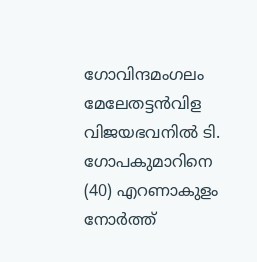ഗോവിന്ദമംഗലം മേലേതട്ടന്‍വിള വിജയഭവനില്‍ ടി. ഗോപകുമാറിനെ (40) എറണാകുളം നോര്‍ത്ത്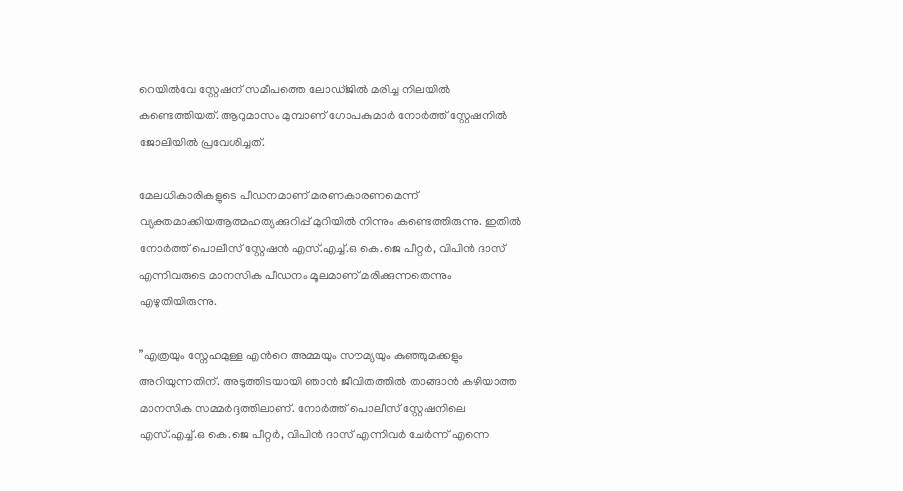റെയില്‍വേ സ്റ്റേഷന് സമീപത്തെ ലോഡ്ജില്‍ മരിച്ച നിലയില്‍ കണ്ടെത്തിയത്. ആറുമാസം മുമ്പാണ് ഗോപകുമാര്‍ നോര്‍ത്ത് സ്റ്റേഷനില്‍ ജോലിയില്‍ പ്രവേശിച്ചത്.

മേലധികാരികളുടെ പീഡനമാണ് മരണകാരണമെന്ന് വ്യക്തമാക്കിയആത്മഹത്യക്കുറിപ്പ് മുറിയില്‍ നിന്നും കണ്ടെത്തിരുന്നു. ഇതില്‍ നോര്‍ത്ത് പൊലീസ് സ്റ്റേഷന്‍ എസ്.എച്ച്‌.ഒ കെ.ജെ പീറ്റര്‍, വിപിന്‍ ദാസ് എന്നിവരുടെ മാനസിക പീഡനം മൂലമാണ് മരിക്കുന്നതെന്നും എഴുതിയിരുന്നു.

”എത്രയും സ്നേഹമുള്ള എന്‍റെ അമ്മയും സൗമ്യയും കുഞ്ഞുമക്കളും അറിയുന്നതിന്. അടുത്തിടയായി ഞാന്‍ ജീവിതത്തില്‍ താങ്ങാന്‍ കഴിയാത്ത മാനസിക സമ്മര്‍ദ്ദത്തിലാണ്. നോര്‍ത്ത് പൊലീസ് സ്റ്റേഷനിലെ എസ്.എച്ച്‌.ഒ കെ.ജെ പീറ്റര്‍, വിപിന്‍ ദാസ് എന്നിവര്‍ ചേര്‍ന്ന് എന്നെ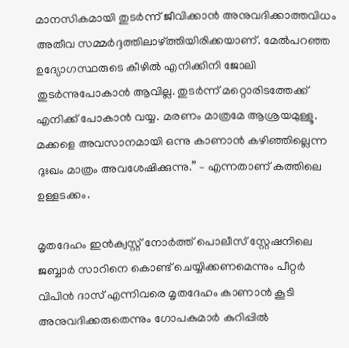മാനസികമായി തുടര്‍ന്ന് ജീവിക്കാന്‍ അനുവദിക്കാത്തവിധം അതീവ സമ്മര്‍ദ്ദത്തിലാഴ്ത്തിയിരിക്കയാണ്. മേല്‍പറഞ്ഞ ഉദ്യോഗസ്ഥരുടെ കീഴില്‍ എനിക്കിനി ജോലി തുടര്‍ന്നുപോകാന്‍ ആവില്ല. തുടര്‍ന്ന് മറ്റൊരിടത്തേക്ക് എനിക്ക് പോകാന്‍ വയ്യ. മരണം മാത്രമേ ആശ്രയമുള്ളൂ.
മക്കളെ അവസാനമായി ഒന്നു കാണാന്‍ കഴിഞ്ഞില്ലെന്ന ദുഃഖം മാത്രം അവശേഷിക്കുന്നു.” – എന്നതാണ് കത്തിലെ ഉള്ളടക്കം.

മൃതദേഹം ഇന്‍ക്വസ്റ്റ് നോര്‍ത്ത് പൊലീസ് സ്റ്റേഷനിലെ ജബ്ബാര്‍ സാറിനെ കൊണ്ട് ചെയ്യിക്കണമെന്നും പീറ്റര്‍ വിപിന്‍ ദാസ് എന്നിവരെ മൃതദേഹം കാണാന്‍ കൂടി അനുവദിക്കരുതെന്നും ഗോപകുമാര്‍ കുറിപ്പില്‍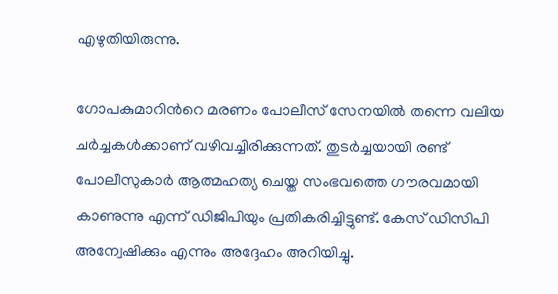എഴുതിയിരുന്നു.

ഗോപകുമാറിന്‍റെ മരണം പോലീസ് സേനയില്‍ തന്നെ വലിയ ചര്‍ച്ചകള്‍ക്കാണ് വഴിവച്ചിരിക്കുന്നത്. തുടര്‍ച്ചയായി രണ്ട് പോലീസുകാര്‍ ആത്മഹത്യ ചെയ്ത സംഭവത്തെ ഗൗരവമായി കാണുന്നു എന്ന് ഡിജിപിയും പ്രതികരിച്ചിട്ടുണ്ട്. കേസ് ഡിസിപി അന്വേഷിക്കും എന്നും അദ്ദേഹം അറിയിച്ചു.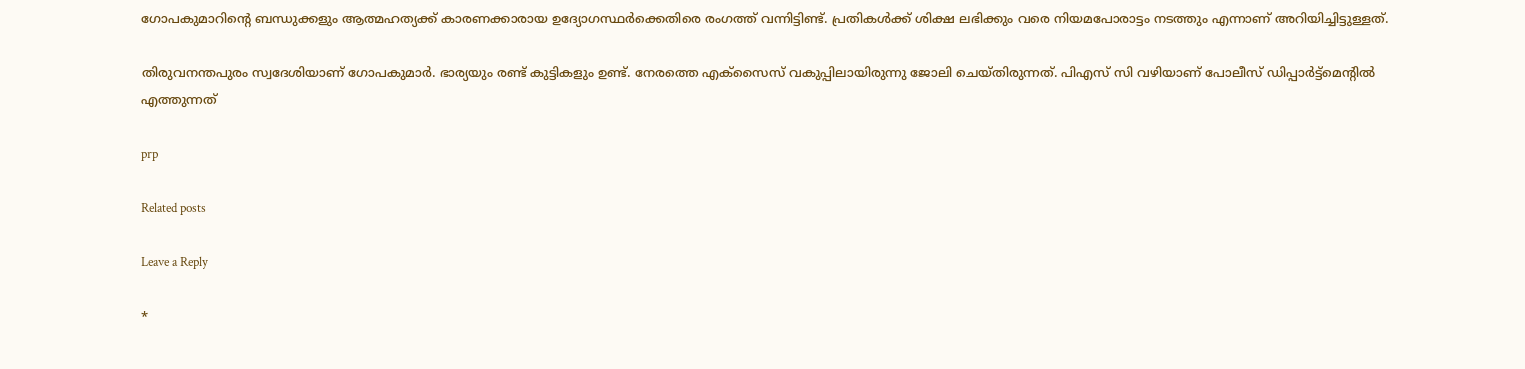ഗോപകുമാറിന്‍റെ ബന്ധുക്കളും ആത്മഹത്യക്ക് കാരണക്കാരായ ഉദ്യോഗസ്ഥര്‍ക്കെതിരെ രംഗത്ത് വന്നിട്ടിണ്ട്. പ്രതികള്‍ക്ക് ശിക്ഷ ലഭിക്കും വരെ നിയമപോരാട്ടം നടത്തും എന്നാണ് അറിയിച്ചിട്ടുള്ളത്.

തിരുവനന്തപുരം സ്വദേശിയാണ് ഗോപകുമാര്‍. ഭാര്യയും രണ്ട് കുട്ടികളും ഉണ്ട്. നേരത്തെ എക്സൈസ് വകുപ്പിലായിരുന്നു ജോലി ചെയ്തിരുന്നത്. പിഎസ് സി വഴിയാണ് പോലീസ് ഡിപ്പാര്‍ട്ട്മെന്‍റില്‍ എത്തുന്നത്

prp

Related posts

Leave a Reply

*